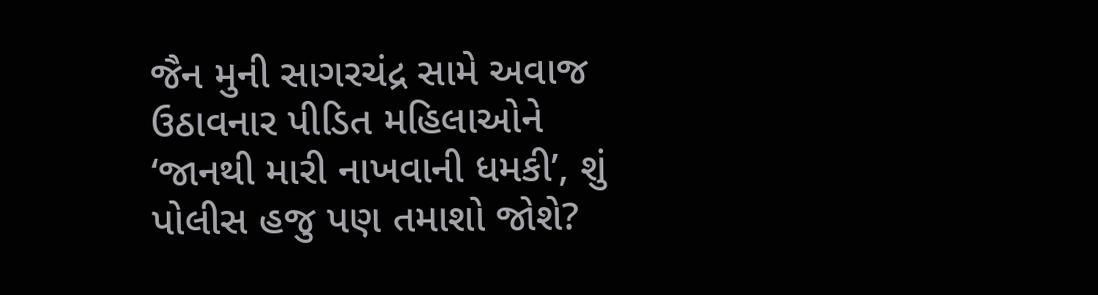જૈન મુની સાગરચંદ્ર સામે અવાજ ઉઠાવનાર પીડિત મહિલાઓને ‘જાનથી મારી નાખવાની ધમકી’, શું પોલીસ હજુ પણ તમાશો જોશે?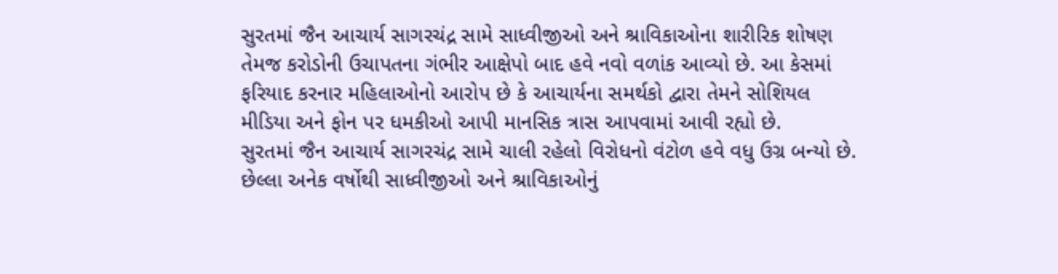સુરતમાં જૈન આચાર્ય સાગરચંદ્ર સામે સાધ્વીજીઓ અને શ્રાવિકાઓના શારીરિક શોષણ તેમજ કરોડોની ઉચાપતના ગંભીર આક્ષેપો બાદ હવે નવો વળાંક આવ્યો છે. આ કેસમાં ફરિયાદ કરનાર મહિલાઓનો આરોપ છે કે આચાર્યના સમર્થકો દ્વારા તેમને સોશિયલ મીડિયા અને ફોન પર ધમકીઓ આપી માનસિક ત્રાસ આપવામાં આવી રહ્યો છે.
સુરતમાં જૈન આચાર્ય સાગરચંદ્ર સામે ચાલી રહેલો વિરોધનો વંટોળ હવે વધુ ઉગ્ર બન્યો છે. છેલ્લા અનેક વર્ષોથી સાધ્વીજીઓ અને શ્રાવિકાઓનું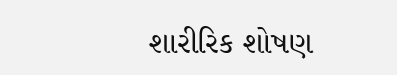શારીરિક શોષણ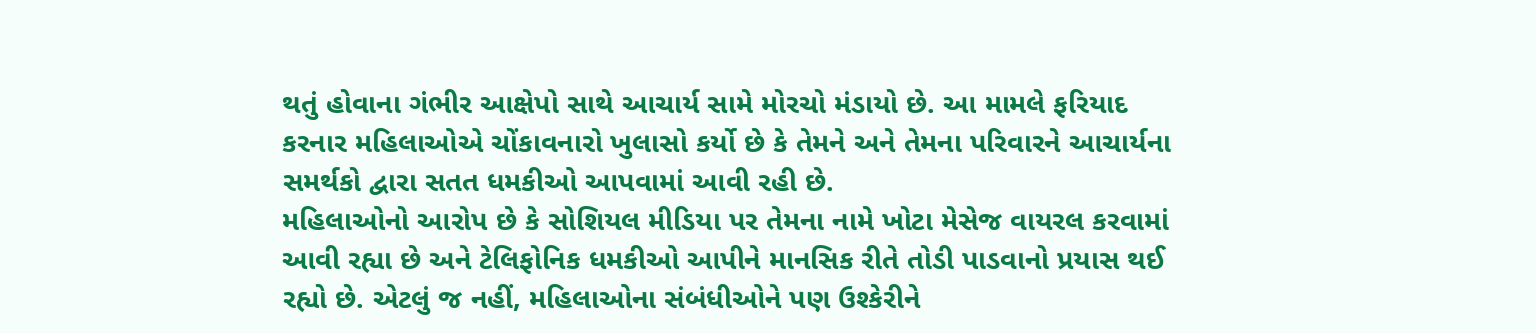થતું હોવાના ગંભીર આક્ષેપો સાથે આચાર્ય સામે મોરચો મંડાયો છે. આ મામલે ફરિયાદ કરનાર મહિલાઓએ ચોંકાવનારો ખુલાસો કર્યો છે કે તેમને અને તેમના પરિવારને આચાર્યના સમર્થકો દ્વારા સતત ધમકીઓ આપવામાં આવી રહી છે.
મહિલાઓનો આરોપ છે કે સોશિયલ મીડિયા પર તેમના નામે ખોટા મેસેજ વાયરલ કરવામાં આવી રહ્યા છે અને ટેલિફોનિક ધમકીઓ આપીને માનસિક રીતે તોડી પાડવાનો પ્રયાસ થઈ રહ્યો છે. એટલું જ નહીં, મહિલાઓના સંબંધીઓને પણ ઉશ્કેરીને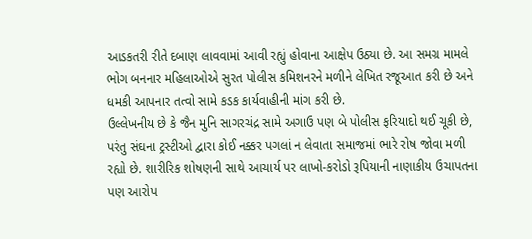આડકતરી રીતે દબાણ લાવવામાં આવી રહ્યું હોવાના આક્ષેપ ઉઠ્યા છે. આ સમગ્ર મામલે ભોગ બનનાર મહિલાઓએ સુરત પોલીસ કમિશનરને મળીને લેખિત રજૂઆત કરી છે અને ધમકી આપનાર તત્વો સામે કડક કાર્યવાહીની માંગ કરી છે.
ઉલ્લેખનીય છે કે જૈન મુનિ સાગરચંદ્ર સામે અગાઉ પણ બે પોલીસ ફરિયાદો થઈ ચૂકી છે, પરંતુ સંઘના ટ્રસ્ટીઓ દ્વારા કોઈ નક્કર પગલાં ન લેવાતા સમાજમાં ભારે રોષ જોવા મળી રહ્યો છે. શારીરિક શોષણની સાથે આચાર્ય પર લાખો-કરોડો રૂપિયાની નાણાકીય ઉચાપતના પણ આરોપ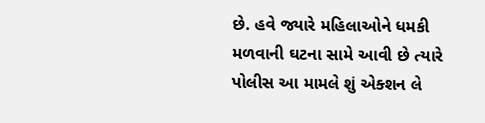છે. હવે જ્યારે મહિલાઓને ધમકી મળવાની ઘટના સામે આવી છે ત્યારે પોલીસ આ મામલે શું એક્શન લે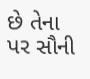છે તેના પર સૌની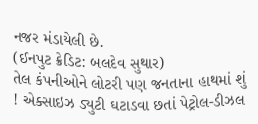નજર મંડાયેલી છે.
(ઈનપુટ ક્રેડિટ: બલદેવ સુથાર)
તેલ કંપનીઓને લોટરી પણ જનતાના હાથમાં શું ! એક્સાઇઝ ડ્યુટી ઘટાડવા છતાં પેટ્રોલ-ડીઝલ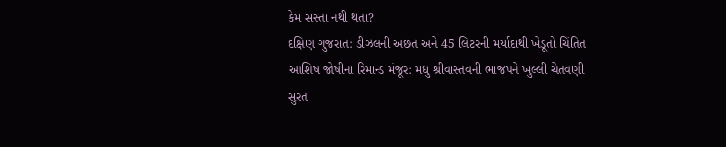કેમ સસ્તા નથી થતા?
દક્ષિણ ગુજરાત: ડીઝલની અછત અને 45 લિટરની મર્યાદાથી ખેડૂતો ચિંતિત
આશિષ જોષીના રિમાન્ડ મંજૂર: મધુ શ્રીવાસ્તવની ભાજપને ખુલ્લી ચેતવણી
સુરત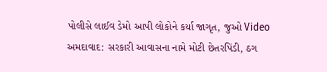પોલીસે લાઈવ ડેમો આપી લોકોને કર્યા જાગૃત, જુઓ Video
અમદાવાદ: સરકારી આવાસના નામે મોટી છેતરપિંડી, ઠગ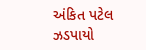અંકિત પટેલ ઝડપાયો